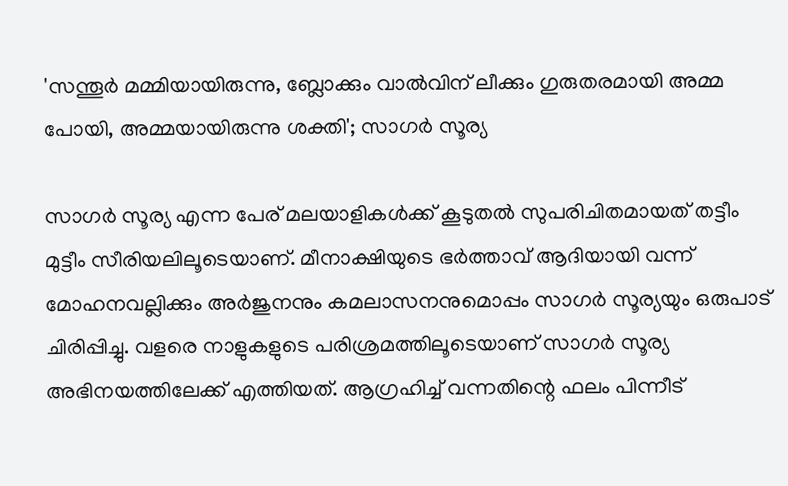'സന്തൂർ മമ്മിയായിരുന്നു, ബ്ലോക്കും വാൽവിന് ലീക്കും ഗുരുതരമായി അമ്മ പോയി, അമ്മയായിരുന്നു ശക്തി'; സാഗർ സൂര്യ

സാഗർ സൂര്യ എന്ന പേര് മലയാളികൾക്ക് കൂടുതൽ സുപരിചിതമായത് തട്ടീം മുട്ടീം സീരിയലിലൂടെയാണ്. മീനാക്ഷിയുടെ ഭർത്താവ് ആദിയായി വന്ന് മോഹനവല്ലിക്കും അർജുനനും കമലാസനനുമൊപ്പം സാഗർ സൂര്യയും ഒരുപാട് ചിരിപ്പിച്ചു. വളരെ നാളുകളുടെ പരിശ്രമത്തിലൂടെയാണ് സാഗർ സൂര്യ അഭിനയത്തിലേക്ക് എത്തിയത്. ആഗ്രഹിച്ച് വന്നതിന്റെ ഫലം പിന്നീട്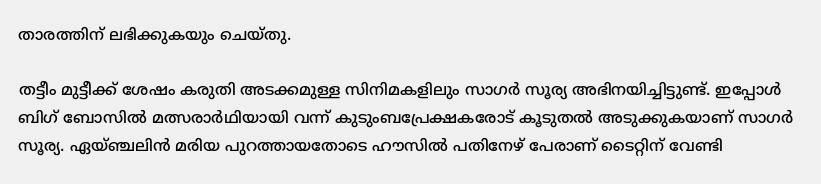താരത്തിന് ലഭിക്കുകയും ചെയ്തു.

തട്ടീം മുട്ടീക്ക് ശേഷം കരുതി അടക്കമുള്ള സിനിമകളിലും സാഗർ സൂര്യ അഭിനയിച്ചിട്ടുണ്ട്. ഇപ്പോൾ ബിഗ് ബോസിൽ മത്സരാർഥിയായി വന്ന് കുടുംബപ്രേക്ഷകരോട് കൂടുതൽ അടുക്കുകയാണ് സാഗർ‌ സൂര്യ. ഏയ്ഞ്ചലിൻ മരിയ പുറത്തായതോടെ ഹൗസിൽ പതിനേഴ് പേരാണ് ടൈറ്റിന് വേണ്ടി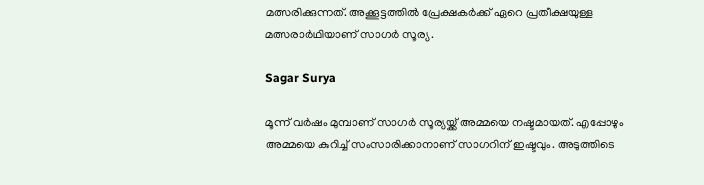മത്സരിക്കുന്നത്. അക്കൂട്ടത്തിൽ പ്രേക്ഷകർക്ക് ഏറെ പ്രതീക്ഷയുള്ള മത്സരാർഥിയാണ് സാഗർ സൂര്യ.

Sagar Surya

മൂന്ന് വർഷം മുമ്പാണ് സാഗർ സൂര്യയ്ക്ക് അമ്മയെ നഷ്ടമായത്. എപ്പോഴും അമ്മയെ കുറിച്ച് സംസാരിക്കാനാണ് സാഗറിന് ഇഷ്ടവും. അടുത്തിടെ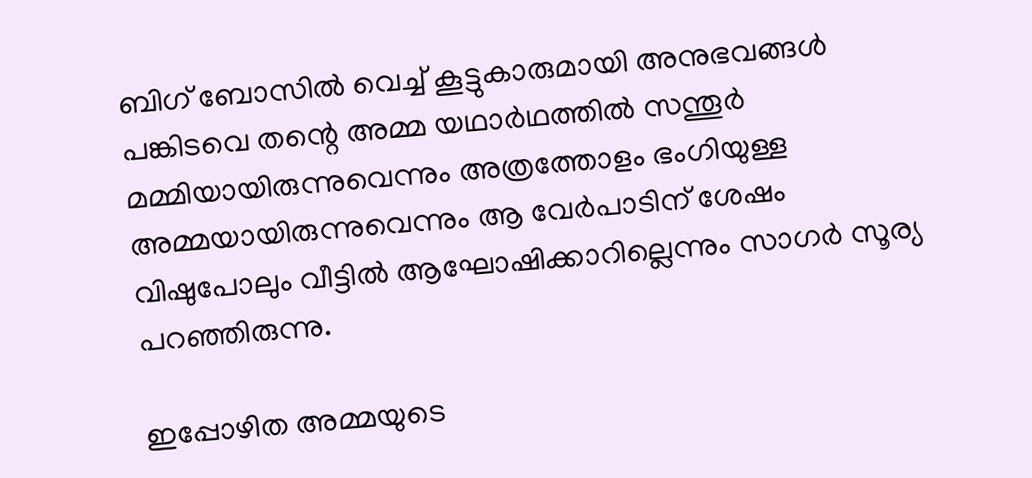ബിഗ് ബോസിൽ വെച്ച് കൂട്ടുകാരുമായി അനുഭവങ്ങൾ പങ്കിടവെ തന്റെ അമ്മ യഥാർഥത്തിൽ സന്തൂർ മമ്മിയായിരുന്നുവെന്നും അത്രത്തോളം ഭംഗിയുള്ള അമ്മയായിരുന്നുവെന്നും ആ വേർപാടിന് ശേഷം വിഷുപോലും വീട്ടിൽ ആഘോഷിക്കാറില്ലെന്നും സാഗർ സൂര്യ പറഞ്ഞിരുന്നു.

ഇപ്പോഴിത അമ്മയുടെ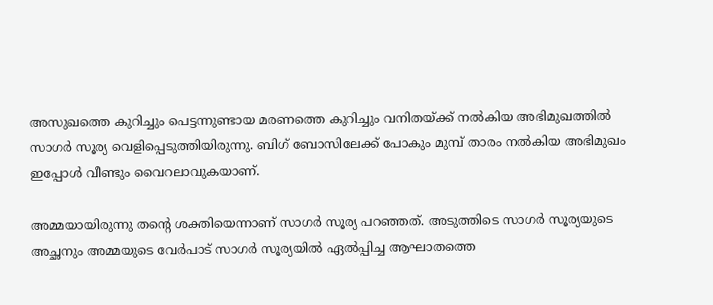അസുഖത്തെ കുറിച്ചും പെട്ടന്നുണ്ടായ മരണത്തെ കുറിച്ചും വനിതയ്ക്ക് നൽകിയ അഭിമുഖത്തിൽ സാഗർ സൂര്യ വെളിപ്പെടുത്തിയിരുന്നു. ബിഗ് ബോസിലേക്ക് പോകും മുമ്പ് താരം നൽകിയ അഭിമുഖം ഇപ്പോൾ‌ വീണ്ടും വൈറലാവുകയാണ്.

അമ്മയായിരുന്നു തന്റെ ശക്തിയെന്നാണ് സാഗർ സൂര്യ പറഞ്ഞത്. അടുത്തിടെ സാഗർ സൂര്യയുടെ അച്ഛനും അമ്മയുടെ വേർപാട് സാഗർ സൂര്യയിൽ‌ ഏൽപ്പിച്ച ആഘാതത്തെ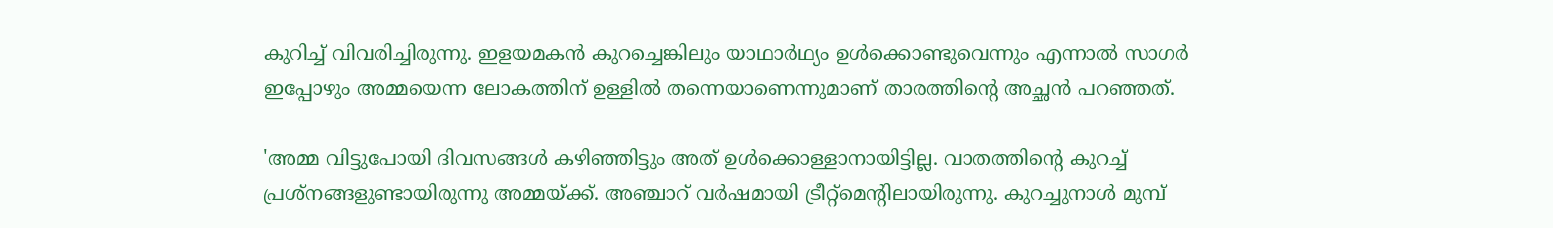കുറിച്ച് വിവരിച്ചിരുന്നു. ഇളയമകൻ കുറച്ചെങ്കിലും യാഥാർഥ്യം ഉൾക്കൊണ്ടുവെന്നും എന്നാൽ സാഗർ ഇപ്പോഴും അമ്മയെന്ന ലോകത്തിന് ഉള്ളിൽ തന്നെയാണെന്നുമാണ് താരത്തിന്റെ അച്ഛൻ പറഞ്ഞത്.

'അമ്മ വിട്ടുപോയി ദിവസങ്ങൾ കഴിഞ്ഞിട്ടും അത് ഉൾക്കൊള്ളാനായിട്ടില്ല. വാതത്തിന്റെ കുറച്ച് പ്രശ്നങ്ങളുണ്ടായിരുന്നു അമ്മയ്ക്ക്. അഞ്ചാറ് വർഷമായി ട്രീറ്റ്മെന്റിലായിരുന്നു. കുറച്ചുനാൾ മുമ്പ്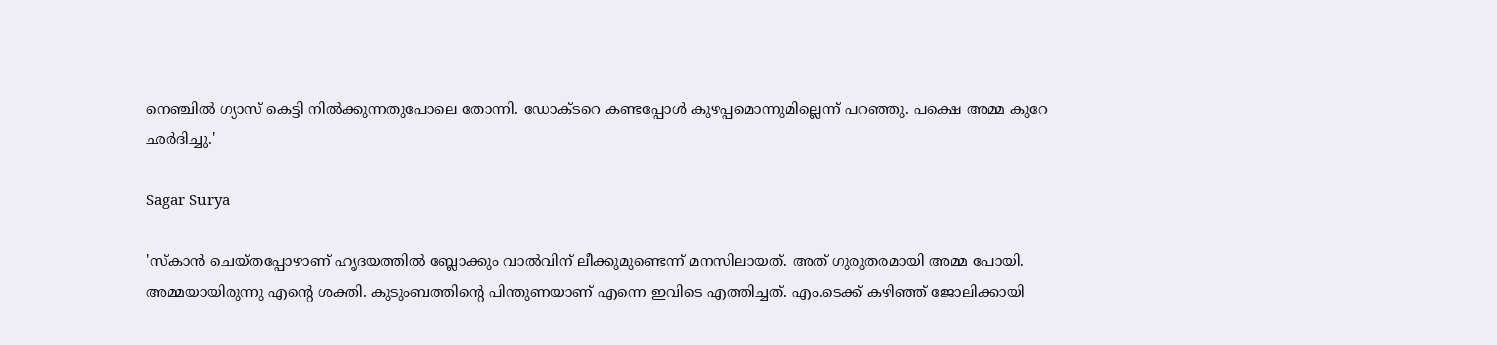നെഞ്ചിൽ ഗ്യാസ് കെട്ടി നിൽക്കുന്നതുപോലെ തോന്നി. ഡോക്ടറെ കണ്ടപ്പോൾ കുഴപ്പമൊന്നുമില്ലെന്ന് പറഞ്ഞു. പക്ഷെ അമ്മ കുറേ ഛർദിച്ചു.'

Sagar Surya

'സ്കാൻ ചെയ്തപ്പോഴാണ് ഹൃദയത്തിൽ ബ്ലോക്കും വാൽവിന് ലീക്കുമുണ്ടെന്ന് മനസിലായത്. അത് ഗുരുതരമായി അമ്മ പോയി. അമ്മയായിരുന്നു എന്റെ ശക്തി. കുടുംബത്തിന്റെ പിന്തുണയാണ് എന്നെ ഇവിടെ എത്തിച്ചത്. എം.ടെക്ക് കഴിഞ്ഞ് ജോലിക്കായി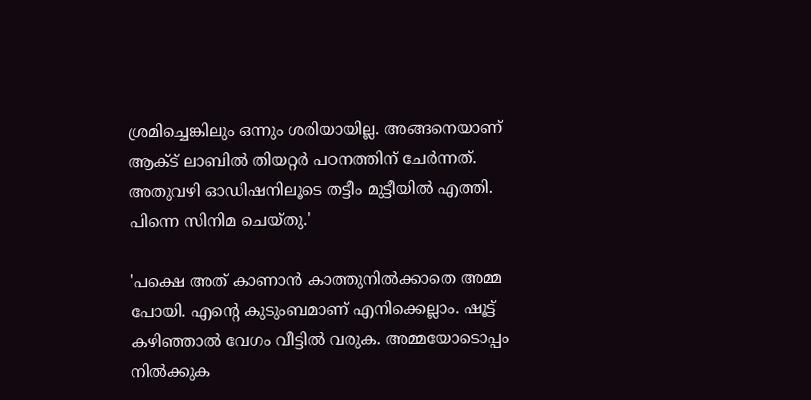ശ്രമിച്ചെങ്കിലും ഒന്നും ശരിയായില്ല. അങ്ങനെയാണ് ആക്ട് ലാബിൽ തിയറ്റർ പഠനത്തിന് ചേർന്നത്. അതുവഴി ഓഡിഷനിലൂടെ തട്ടീം മുട്ടീയിൽ എത്തി. പിന്നെ സിനിമ ചെയ്തു.'

'പക്ഷെ അത് കാണാൻ കാത്തുനിൽക്കാതെ അമ്മ പോയി. എന്റെ കുടുംബമാണ് എനിക്കെല്ലാം. ഷൂട്ട് കഴിഞ്ഞാൽ വേഗം വീട്ടിൽ വരുക. അമ്മയോടൊപ്പം നിൽക്കുക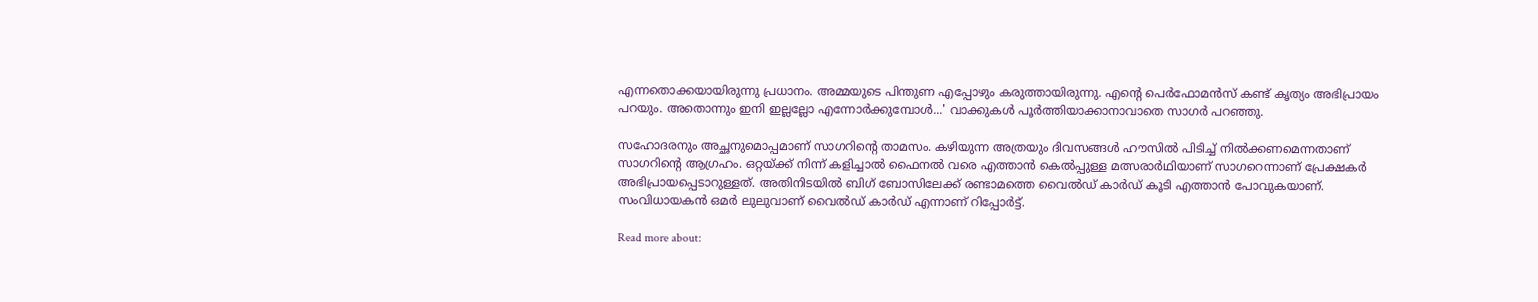എന്നതൊക്കയായിരുന്നു പ്രധാനം. അമ്മയുടെ പിന്തുണ എപ്പോഴും കരുത്തായിരുന്നു. എന്റെ പെർഫോമൻസ് കണ്ട് കൃത്യം അഭിപ്രായം പറയും. അതൊന്നും ഇനി ഇല്ലല്ലോ എന്നോർക്കുമ്പോൾ...' വാക്കുകൾ പൂർത്തിയാക്കാനാവാതെ സാഗർ പറഞ്ഞു.

സഹോദരനും അച്ഛനുമൊപ്പമാണ് സാഗറിന്റെ താമസം. കഴിയുന്ന അത്രയും ദിവസങ്ങൾ ഹൗസിൽ പിടിച്ച് നിൽക്കണമെന്നതാണ് സാഗറിന്റെ ആഗ്രഹം. ഒറ്റയ്ക്ക് നിന്ന് കളിച്ചാൽ ഫൈനൽ വരെ എത്താൻ കെൽപ്പുള്ള മത്സരാർഥിയാണ് സാഗറെന്നാണ് പ്രേക്ഷകർ അഭിപ്രായപ്പെടാറുള്ളത്. അതിനിടയിൽ‌ ബിഗ് ബോസിലേക്ക് രണ്ടാമത്തെ വൈൽ‌ഡ് കാർഡ് കൂടി എത്താൻ പോവുകയാണ്. സംവിധായകൻ ഒമർ ലുലുവാണ് വൈൽഡ് കാർഡ് എന്നാണ് റിപ്പോർട്ട്.

Read more about: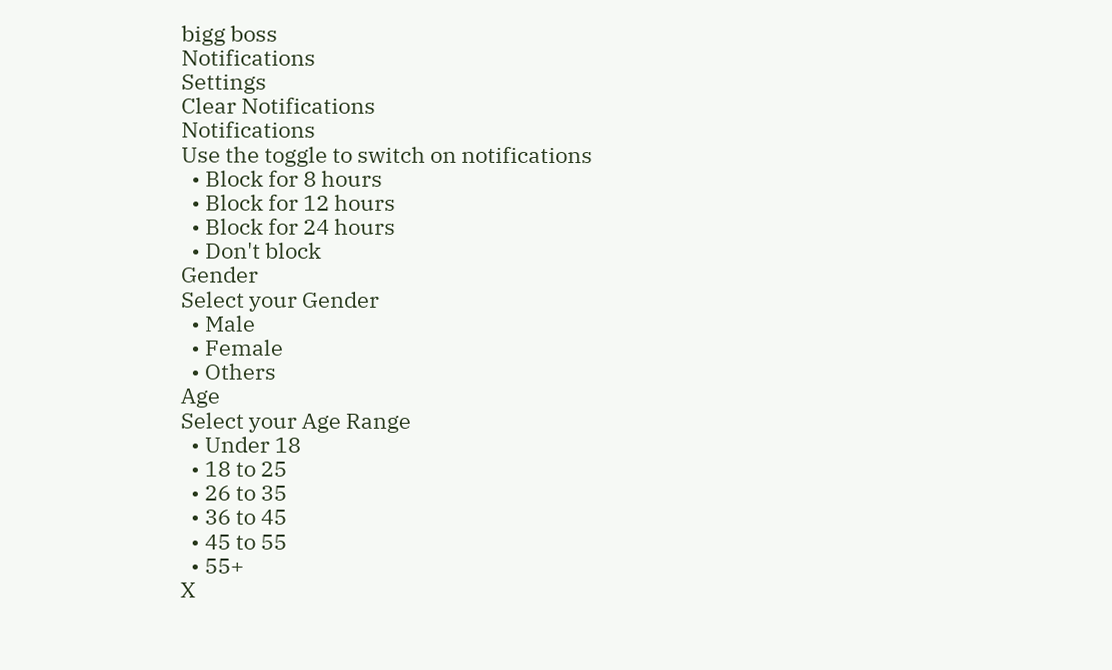bigg boss
Notifications
Settings
Clear Notifications
Notifications
Use the toggle to switch on notifications
  • Block for 8 hours
  • Block for 12 hours
  • Block for 24 hours
  • Don't block
Gender
Select your Gender
  • Male
  • Female
  • Others
Age
Select your Age Range
  • Under 18
  • 18 to 25
  • 26 to 35
  • 36 to 45
  • 45 to 55
  • 55+
X